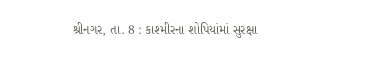શ્રીનગર, તા. 8 : કાશ્મીરના શોપિયાંમાં સુરક્ષા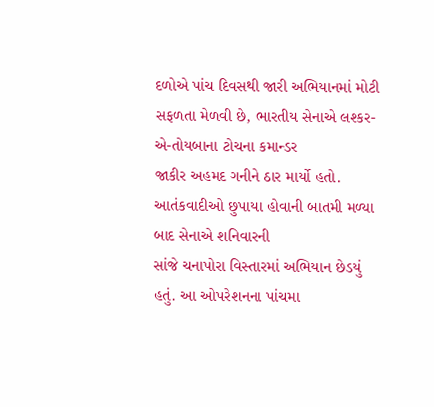દળોએ પાંચ દિવસથી જારી અભિયાનમાં મોટી સફળતા મેળવી છે, ભારતીય સેનાએ લશ્કર-એ-તોયબાના ટોચના કમાન્ડર
જાકીર અહમદ ગનીને ઠાર માર્યો હતો. આતંકવાદીઓ છુપાયા હોવાની બાતમી મળ્યા બાદ સેનાએ શનિવારની
સાંજે ચનાપોરા વિસ્તારમાં અભિયાન છેડયું હતું. આ ઓપરેશનના પાંચમા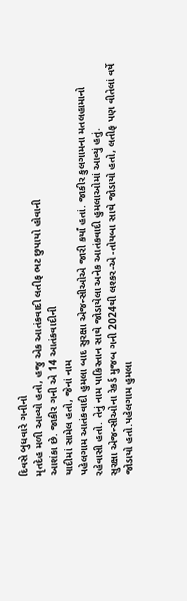દિવસે બુધવારે ગનીનો
મૃતદેહ મળી આવ્યો હતો, હજુ એક આતંકવાદી લતીફ ભટ છુપાયો હોવાની
આશંકા છે. જાકીર ગની એ 14 આતંકવાદીની
યાદીમાં સામેલ હતો, જેનાં નામ
પહેલગામ આતંકવાદી હુમલા બાદ સુરક્ષા એજન્સીઓએ જારી કર્યાં હતાં. જાકીર કુલગામના મતલહામાનો
રહેવાસી હતો. તેનું નામ પાકિસ્તાન સાથે જોડાયેલા અનેક આતંકવાદી હુમલાઓમાં આવ્યું હતું.
સુરક્ષા એજન્સીઓના રેકર્ડ મુજબ ગની 2024થી લશ્કર-એ -તોયબા સાથે જોડાયો હતો, લતીફ પણ વીતેલાં વર્ષે જોડાયો હતો.પહેલગામ હુમલા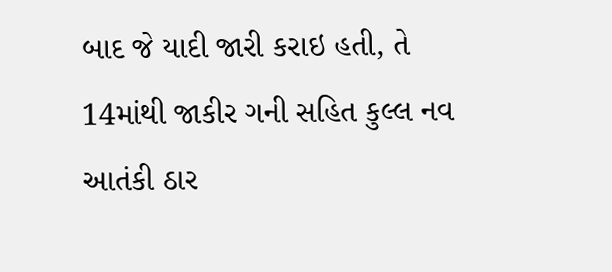બાદ જે યાદી જારી કરાઇ હતી, તે 14માંથી જાકીર ગની સહિત કુલ્લ નવ આતંકી ઠાર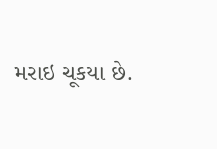મરાઇ ચૂકયા છે.